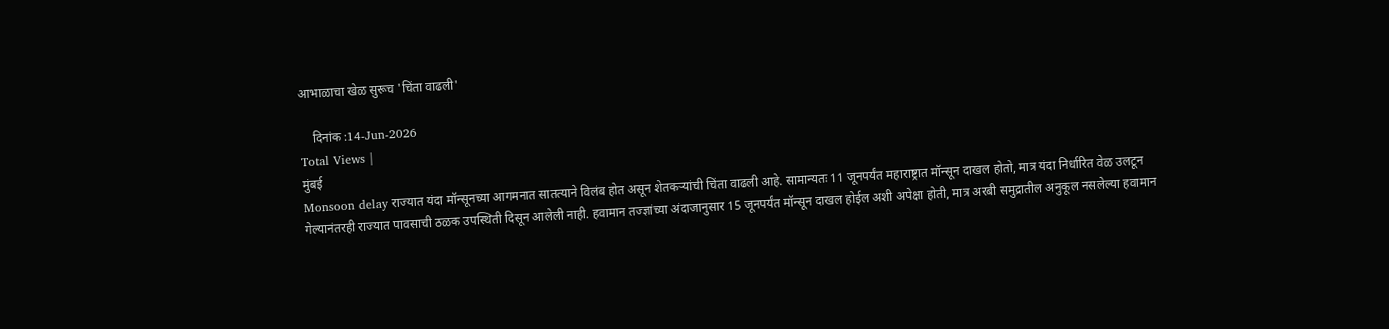आभाळाचा खेळ सुरूच 'चिंता वाढली'

    दिनांक :14-Jun-2026
Total Views |
मुंबई
Monsoon delay राज्यात यंदा मॉन्सूनच्या आगमनात सातत्याने विलंब होत असून शेतकऱ्यांची चिंता वाढली आहे. सामान्यतः 11 जूनपर्यंत महाराष्ट्रात मॉन्सून दाखल होतो, मात्र यंदा निर्धारित वेळ उलटून गेल्यानंतरही राज्यात पावसाची ठळक उपस्थिती दिसून आलेली नाही. हवामान तज्ज्ञांच्या अंदाजानुसार 15 जूनपर्यंत मॉन्सून दाखल होईल अशी अपेक्षा होती, मात्र अरबी समुद्रातील अनुकूल नसलेल्या हवामान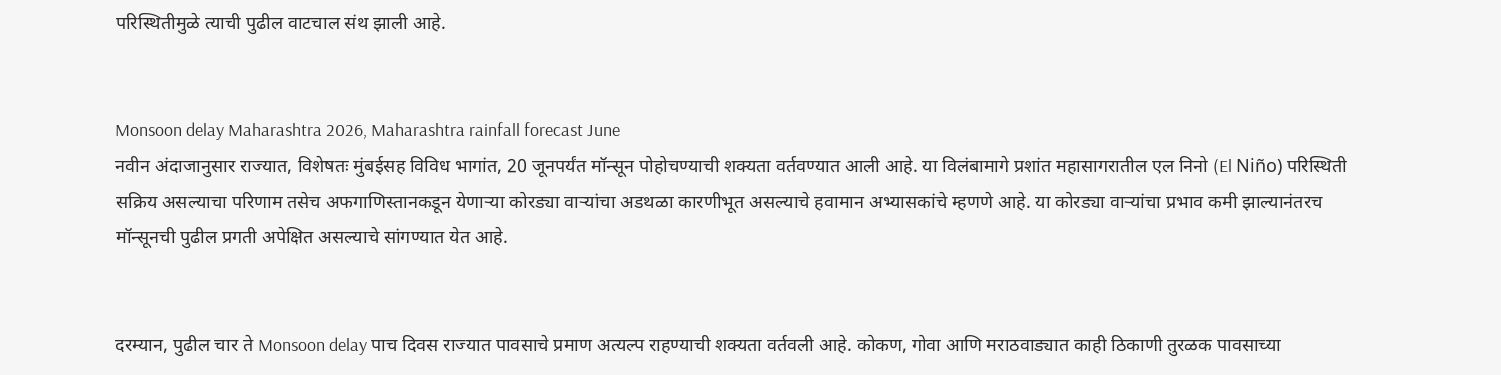परिस्थितीमुळे त्याची पुढील वाटचाल संथ झाली आहे.


Monsoon delay Maharashtra 2026, Maharashtra rainfall forecast June
नवीन अंदाजानुसार राज्यात, विशेषतः मुंबईसह विविध भागांत, 20 जूनपर्यंत मॉन्सून पोहोचण्याची शक्यता वर्तवण्यात आली आहे. या विलंबामागे प्रशांत महासागरातील एल निनो (El Niño) परिस्थिती सक्रिय असल्याचा परिणाम तसेच अफगाणिस्तानकडून येणाऱ्या कोरड्या वाऱ्यांचा अडथळा कारणीभूत असल्याचे हवामान अभ्यासकांचे म्हणणे आहे. या कोरड्या वाऱ्यांचा प्रभाव कमी झाल्यानंतरच मॉन्सूनची पुढील प्रगती अपेक्षित असल्याचे सांगण्यात येत आहे.


दरम्यान, पुढील चार ते Monsoon delay पाच दिवस राज्यात पावसाचे प्रमाण अत्यल्प राहण्याची शक्यता वर्तवली आहे. कोकण, गोवा आणि मराठवाड्यात काही ठिकाणी तुरळक पावसाच्या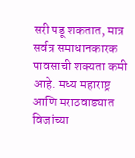सरी पडू शकतात, मात्र सर्वत्र समाधानकारक पावसाची शक्यता कमी आहे. मध्य महाराष्ट्र आणि मराठवाड्यात विजांच्या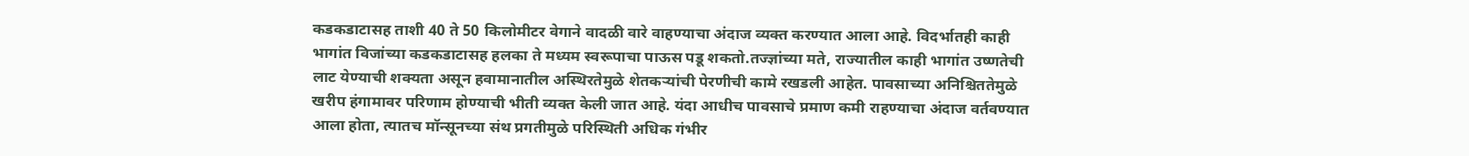कडकडाटासह ताशी 40 ते 50 किलोमीटर वेगाने वादळी वारे वाहण्याचा अंदाज व्यक्त करण्यात आला आहे. विदर्भातही काही भागांत विजांच्या कडकडाटासह हलका ते मध्यम स्वरूपाचा पाऊस पडू शकतो.तज्ज्ञांच्या मते, राज्यातील काही भागांत उष्णतेची लाट येण्याची शक्यता असून हवामानातील अस्थिरतेमुळे शेतकऱ्यांची पेरणीची कामे रखडली आहेत. पावसाच्या अनिश्चिततेमुळे खरीप हंगामावर परिणाम होण्याची भीती व्यक्त केली जात आहे. यंदा आधीच पावसाचे प्रमाण कमी राहण्याचा अंदाज वर्तवण्यात आला होता, त्यातच मॉन्सूनच्या संथ प्रगतीमुळे परिस्थिती अधिक गंभीर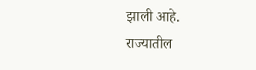झाली आहे.
राज्यातील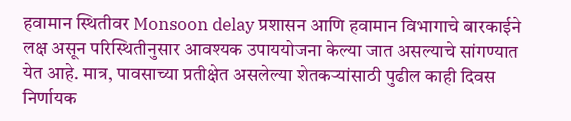हवामान स्थितीवर Monsoon delay प्रशासन आणि हवामान विभागाचे बारकाईने लक्ष असून परिस्थितीनुसार आवश्यक उपाययोजना केल्या जात असल्याचे सांगण्यात येत आहे. मात्र, पावसाच्या प्रतीक्षेत असलेल्या शेतकऱ्यांसाठी पुढील काही दिवस निर्णायक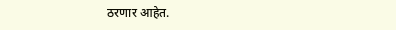ठरणार आहेत.